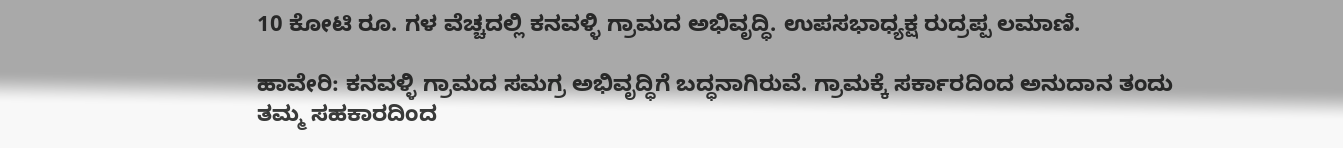10 ಕೋಟಿ ರೂ. ಗಳ ವೆಚ್ಚದಲ್ಲಿ ಕನವಳ್ಳಿ ಗ್ರಾಮದ ಅಭಿವೃದ್ಧಿ. ಉಪಸಭಾಧ್ಯಕ್ಷ ರುದ್ರಪ್ಪ ಲಮಾಣಿ.

ಹಾವೇರಿ: ಕನವಳ್ಳಿ ಗ್ರಾಮದ ಸಮಗ್ರ ಅಭಿವೃದ್ಧಿಗೆ ಬದ್ಧನಾಗಿರುವೆ. ಗ್ರಾಮಕ್ಕೆ ಸರ್ಕಾರದಿಂದ ಅನುದಾನ ತಂದು ತಮ್ಮ ಸಹಕಾರದಿಂದ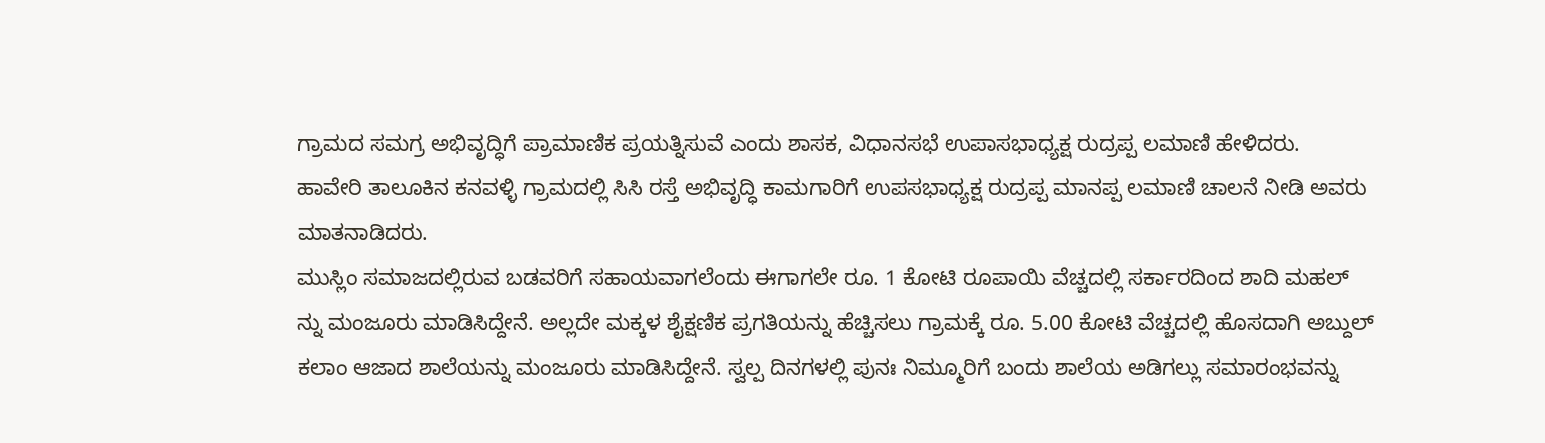ಗ್ರಾಮದ ಸಮಗ್ರ ಅಭಿವೃದ್ಧಿಗೆ ಪ್ರಾಮಾಣಿಕ ಪ್ರಯತ್ನಿಸುವೆ ಎಂದು ಶಾಸಕ, ವಿಧಾನಸಭೆ ಉಪಾಸಭಾಧ್ಯಕ್ಷ ರುದ್ರಪ್ಪ ಲಮಾಣಿ ಹೇಳಿದರು.
ಹಾವೇರಿ ತಾಲೂಕಿನ ಕನವಳ್ಳಿ ಗ್ರಾಮದಲ್ಲಿ ಸಿಸಿ ರಸ್ತೆ ಅಭಿವೃದ್ಧಿ ಕಾಮಗಾರಿಗೆ ಉಪಸಭಾಧ್ಯಕ್ಷ ರುದ್ರಪ್ಪ ಮಾನಪ್ಪ ಲಮಾಣಿ ಚಾಲನೆ ನೀಡಿ ಅವರು ಮಾತನಾಡಿದರು.
ಮುಸ್ಲಿಂ ಸಮಾಜದಲ್ಲಿರುವ ಬಡವರಿಗೆ ಸಹಾಯವಾಗಲೆಂದು ಈಗಾಗಲೇ ರೂ. 1 ಕೋಟಿ ರೂಪಾಯಿ ವೆಚ್ಚದಲ್ಲಿ ಸರ್ಕಾರದಿಂದ ಶಾದಿ ಮಹಲ್ ನ್ನು ಮಂಜೂರು ಮಾಡಿಸಿದ್ದೇನೆ. ಅಲ್ಲದೇ ಮಕ್ಕಳ ಶೈಕ್ಷಣಿಕ ಪ್ರಗತಿಯನ್ನು ಹೆಚ್ಚಿಸಲು ಗ್ರಾಮಕ್ಕೆ ರೂ. 5.00 ಕೋಟಿ ವೆಚ್ಚದಲ್ಲಿ ಹೊಸದಾಗಿ ಅಬ್ದುಲ್ ಕಲಾಂ ಆಜಾದ ಶಾಲೆಯನ್ನು ಮಂಜೂರು ಮಾಡಿಸಿದ್ದೇನೆ. ಸ್ವಲ್ಪ ದಿನಗಳಲ್ಲಿ ಪುನಃ ನಿಮ್ಮೂರಿಗೆ ಬಂದು ಶಾಲೆಯ ಅಡಿಗಲ್ಲು ಸಮಾರಂಭವನ್ನು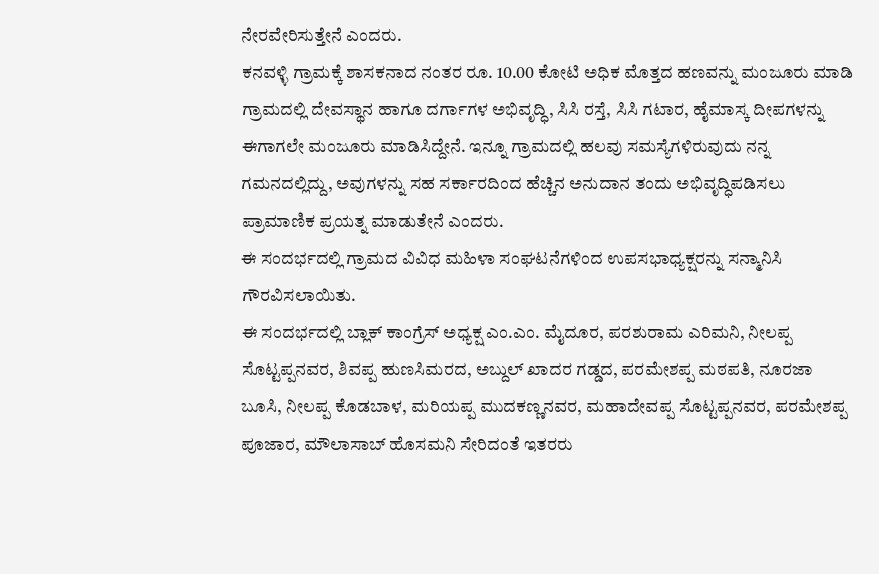ನೇರವೇರಿಸುತ್ತೇನೆ ಎಂದರು.
ಕನವಳ್ಳಿ ಗ್ರಾಮಕ್ಕೆ ಶಾಸಕನಾದ ನಂತರ ರೂ. 10.00 ಕೋಟಿ ಅಧಿಕ ಮೊತ್ತದ ಹಣವನ್ನು ಮಂಜೂರು ಮಾಡಿ ಗ್ರಾಮದಲ್ಲಿ ದೇವಸ್ಥಾನ ಹಾಗೂ ದರ್ಗಾಗಳ ಅಭಿವೃದ್ಧಿ, ಸಿಸಿ ರಸ್ತೆ, ಸಿಸಿ ಗಟಾರ, ಹೈಮಾಸ್ಕ ದೀಪಗಳನ್ನು ಈಗಾಗಲೇ ಮಂಜೂರು ಮಾಡಿಸಿದ್ದೇನೆ. ಇನ್ನೂ ಗ್ರಾಮದಲ್ಲಿ ಹಲವು ಸಮಸ್ಯೆಗಳಿರುವುದು ನನ್ನ ಗಮನದಲ್ಲಿದ್ದು, ಅವುಗಳನ್ನು ಸಹ ಸರ್ಕಾರದಿಂದ ಹೆಚ್ಚಿನ ಅನುದಾನ ತಂದು ಅಭಿವೃದ್ಧಿಪಡಿಸಲು ಪ್ರಾಮಾಣಿಕ ಪ್ರಯತ್ನ ಮಾಡುತೇನೆ ಎಂದರು.
ಈ ಸಂದರ್ಭದಲ್ಲಿ ಗ್ರಾಮದ ವಿವಿಧ ಮಹಿಳಾ ಸಂಘಟನೆಗಳಿಂದ ಉಪಸಭಾಧ್ಯಕ್ಷರನ್ನು ಸನ್ಮಾನಿಸಿ ಗೌರವಿಸಲಾಯಿತು.
ಈ ಸಂದರ್ಭದಲ್ಲಿ ಬ್ಲಾಕ್ ಕಾಂಗ್ರೆಸ್ ಅಧ್ಯಕ್ಷ ಎಂ.ಎಂ. ಮೈದೂರ, ಪರಶುರಾಮ ಎರಿಮನಿ, ನೀಲಪ್ಪ ಸೊಟ್ಟಪ್ಪನವರ, ಶಿವಪ್ಪ ಹುಣಸಿಮರದ, ಅಬ್ದುಲ್ ಖಾದರ ಗಡ್ಡದ, ಪರಮೇಶಪ್ಪ ಮಠಪತಿ, ನೂರಜಾ ಬೂಸಿ, ನೀಲಪ್ಪ ಕೊಡಬಾಳ, ಮರಿಯಪ್ಪ ಮುದಕಣ್ಣನವರ, ಮಹಾದೇವಪ್ಪ ಸೊಟ್ಟಪ್ಪನವರ, ಪರಮೇಶಪ್ಪ ಪೂಜಾರ, ಮೌಲಾಸಾಬ್ ಹೊಸಮನಿ ಸೇರಿದಂತೆ ಇತರರು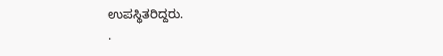ಉಪಸ್ಥಿತರಿದ್ದರು.
.